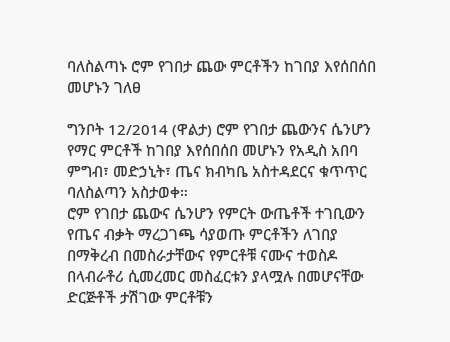ባለስልጣኑ ሮም የገበታ ጨው ምርቶችን ከገበያ እየሰበሰበ መሆኑን ገለፀ

ግንቦት 12/2014 (ዋልታ) ሮም የገበታ ጨውንና ሴንሆን የማር ምርቶች ከገበያ እየሰበሰበ መሆኑን የአዲስ አበባ ምግብ፣ መድኃኒት፣ ጤና ክብካቤ አስተዳደርና ቁጥጥር ባለስልጣን አስታወቀ።
ሮም የገበታ ጨውና ሴንሆን የምርት ውጤቶች ተገቢውን የጤና ብቃት ማረጋገጫ ሳያወጡ ምርቶችን ለገበያ በማቅረብ በመስራታቸውና የምርቶቹ ናሙና ተወስዶ በላብራቶሪ ሲመረመር መስፈርቱን ያላሟሉ በመሆናቸው ድርጅቶች ታሽገው ምርቶቹን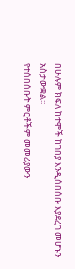በሁሉም ክፍለ ከተሞች ከገበያ እንዲሰበሰቡ እያደረገ መሆኑን አስታውቋል፡፡
የተሰበሰቡት ምርቶችም መመሪያውን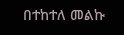በተከተለ መልኩ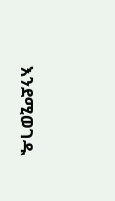እንደሚወገዱ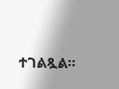ተገልጿል፡፡